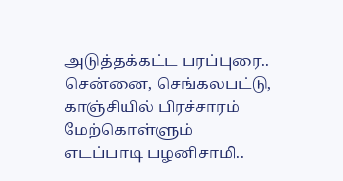அடுத்தக்கட்ட பரப்புரை.. சென்னை, செங்கலபட்டு, காஞ்சியில் பிரச்சாரம் மேற்கொள்ளும் எடப்பாடி பழனிசாமி..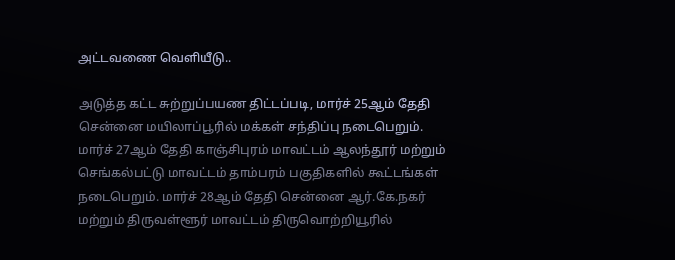அட்டவணை வெளியீடு..

அடுத்த கட்ட சுற்றுப்பயண திட்டப்படி, மார்ச் 25ஆம் தேதி சென்னை மயிலாப்பூரில் மக்கள் சந்திப்பு நடைபெறும். மார்ச் 27ஆம் தேதி காஞ்சிபுரம் மாவட்டம் ஆலந்தூர் மற்றும் செங்கல்பட்டு மாவட்டம் தாம்பரம் பகுதிகளில் கூட்டங்கள் நடைபெறும். மார்ச் 28ஆம் தேதி சென்னை ஆர்.கே.நகர் மற்றும் திருவள்ளூர் மாவட்டம் திருவொற்றியூரில்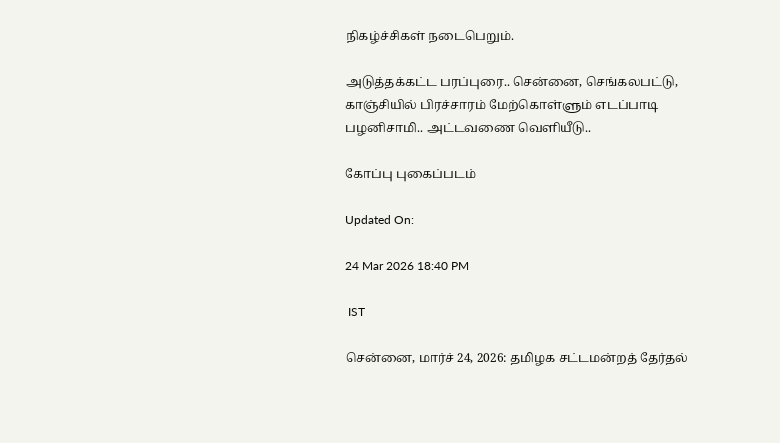நிகழ்ச்சிகள் நடைபெறும்.

அடுத்தக்கட்ட பரப்புரை.. சென்னை, செங்கலபட்டு, காஞ்சியில் பிரச்சாரம் மேற்கொள்ளும் எடப்பாடி பழனிசாமி.. அட்டவணை வெளியீடு..

கோப்பு புகைப்படம்

Updated On:

24 Mar 2026 18:40 PM

 IST

சென்னை, மார்ச் 24, 2026: தமிழக சட்டமன்றத் தேர்தல்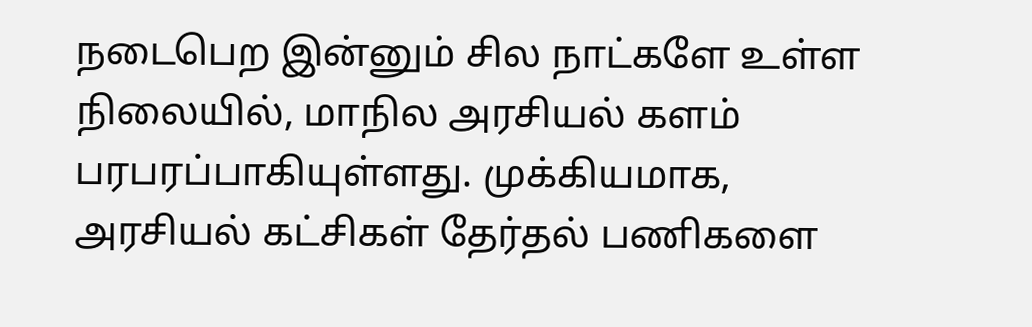நடைபெற இன்னும் சில நாட்களே உள்ள நிலையில், மாநில அரசியல் களம் பரபரப்பாகியுள்ளது. முக்கியமாக, அரசியல் கட்சிகள் தேர்தல் பணிகளை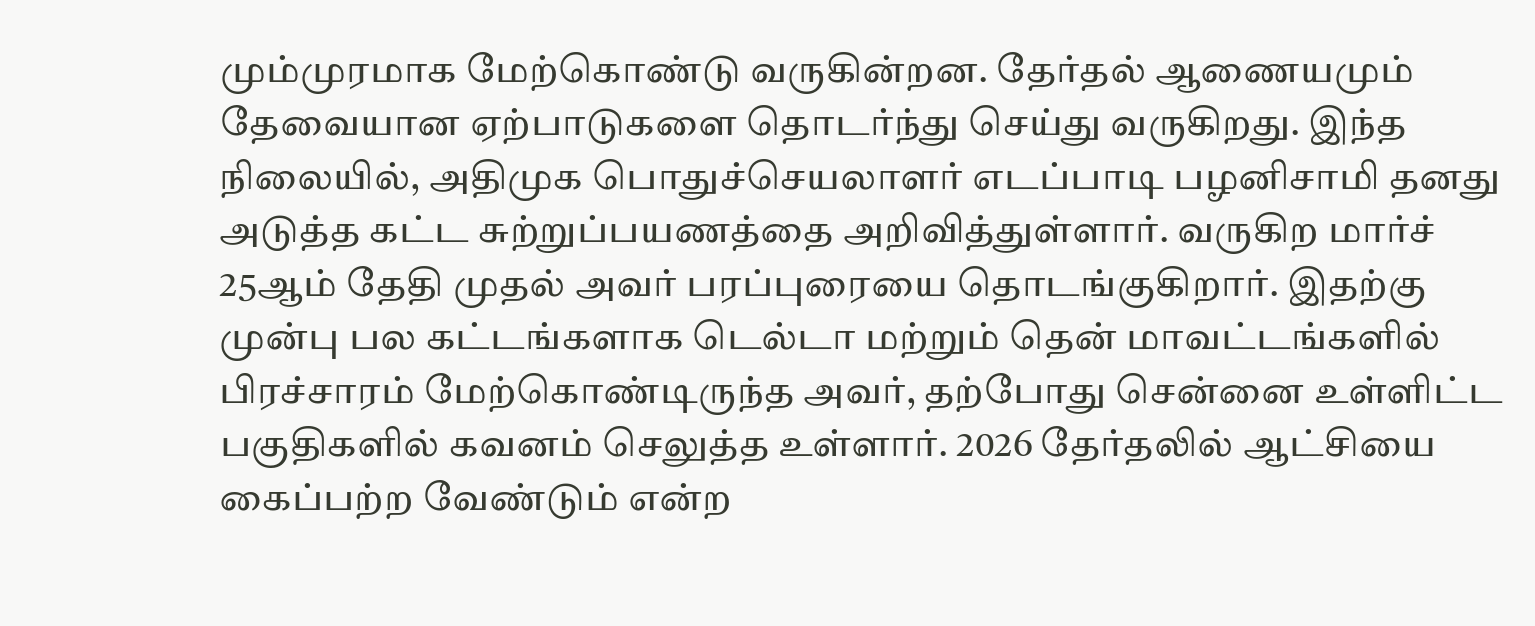மும்முரமாக மேற்கொண்டு வருகின்றன. தேர்தல் ஆணையமும் தேவையான ஏற்பாடுகளை தொடர்ந்து செய்து வருகிறது. இந்த நிலையில், அதிமுக பொதுச்செயலாளர் எடப்பாடி பழனிசாமி தனது அடுத்த கட்ட சுற்றுப்பயணத்தை அறிவித்துள்ளார். வருகிற மார்ச் 25ஆம் தேதி முதல் அவர் பரப்புரையை தொடங்குகிறார். இதற்கு முன்பு பல கட்டங்களாக டெல்டா மற்றும் தென் மாவட்டங்களில் பிரச்சாரம் மேற்கொண்டிருந்த அவர், தற்போது சென்னை உள்ளிட்ட பகுதிகளில் கவனம் செலுத்த உள்ளார். 2026 தேர்தலில் ஆட்சியை கைப்பற்ற வேண்டும் என்ற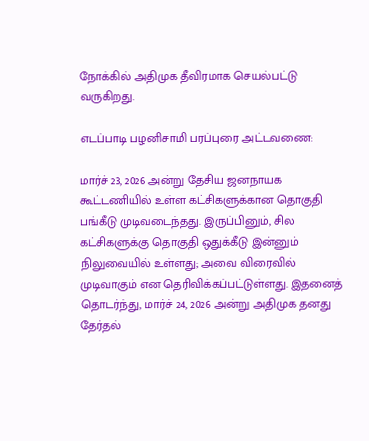நோக்கில் அதிமுக தீவிரமாக செயல்பட்டு வருகிறது.

எடப்பாடி பழனிசாமி பரப்புரை அட்டவணை:

மார்ச் 23, 2026 அன்று தேசிய ஜனநாயக கூட்டணியில் உள்ள கட்சிகளுக்கான தொகுதி பங்கீடு முடிவடைந்தது. இருப்பினும், சில கட்சிகளுக்கு தொகுதி ஒதுக்கீடு இன்னும் நிலுவையில் உள்ளது; அவை விரைவில் முடிவாகும் என தெரிவிக்கப்பட்டுள்ளது. இதனைத் தொடர்ந்து, மார்ச் 24, 2026 அன்று அதிமுக தனது தேர்தல்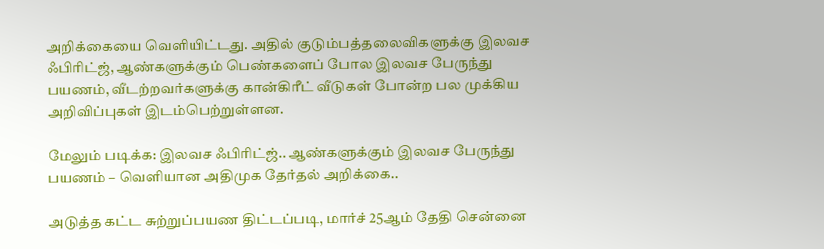அறிக்கையை வெளியிட்டது. அதில் குடும்பத்தலைவிகளுக்கு இலவச ஃபிரிட்ஜ், ஆண்களுக்கும் பெண்களைப் போல இலவச பேருந்து பயணம், வீடற்றவர்களுக்கு கான்கிரீட் வீடுகள் போன்ற பல முக்கிய அறிவிப்புகள் இடம்பெற்றுள்ளன.

மேலும் படிக்க: இலவச ஃபிரிட்ஜ்.. ஆண்களுக்கும் இலவச பேருந்து பயணம் – வெளியான அதிமுக தேர்தல் அறிக்கை..

அடுத்த கட்ட சுற்றுப்பயண திட்டப்படி, மார்ச் 25ஆம் தேதி சென்னை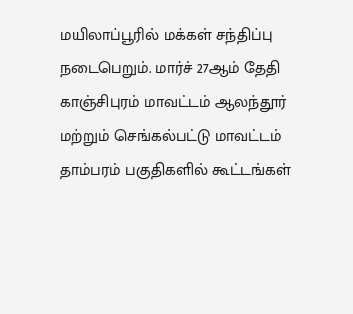மயிலாப்பூரில் மக்கள் சந்திப்பு நடைபெறும். மார்ச் 27ஆம் தேதி காஞ்சிபுரம் மாவட்டம் ஆலந்தூர் மற்றும் செங்கல்பட்டு மாவட்டம் தாம்பரம் பகுதிகளில் கூட்டங்கள்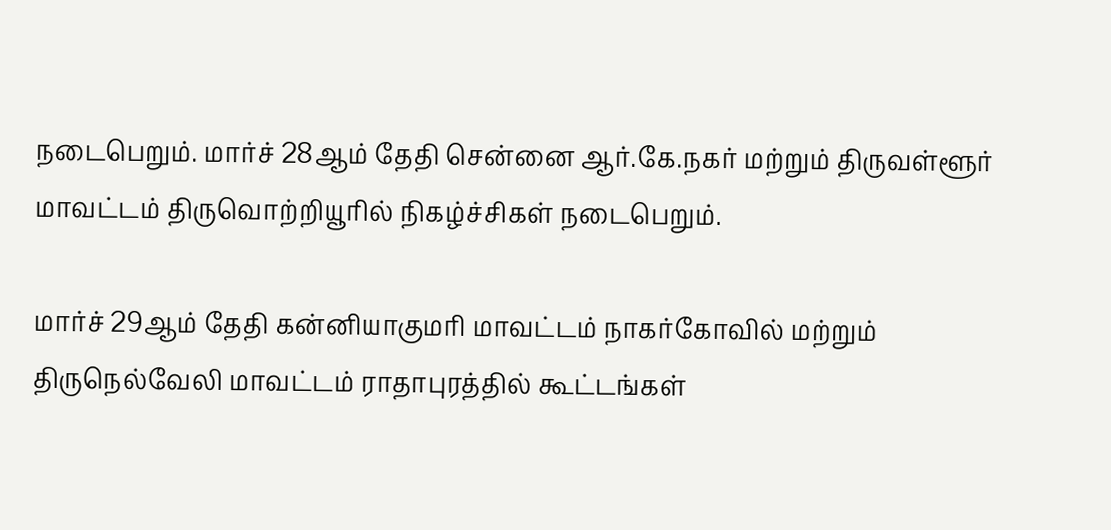நடைபெறும். மார்ச் 28ஆம் தேதி சென்னை ஆர்.கே.நகர் மற்றும் திருவள்ளூர் மாவட்டம் திருவொற்றியூரில் நிகழ்ச்சிகள் நடைபெறும்.

மார்ச் 29ஆம் தேதி கன்னியாகுமரி மாவட்டம் நாகர்கோவில் மற்றும் திருநெல்வேலி மாவட்டம் ராதாபுரத்தில் கூட்டங்கள்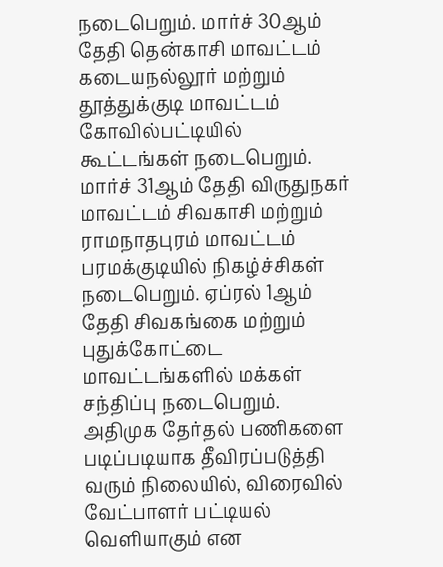நடைபெறும். மார்ச் 30ஆம் தேதி தென்காசி மாவட்டம் கடையநல்லூர் மற்றும் தூத்துக்குடி மாவட்டம் கோவில்பட்டியில் கூட்டங்கள் நடைபெறும். மார்ச் 31ஆம் தேதி விருதுநகர் மாவட்டம் சிவகாசி மற்றும் ராமநாதபுரம் மாவட்டம் பரமக்குடியில் நிகழ்ச்சிகள் நடைபெறும். ஏப்ரல் 1ஆம் தேதி சிவகங்கை மற்றும் புதுக்கோட்டை மாவட்டங்களில் மக்கள் சந்திப்பு நடைபெறும். அதிமுக தேர்தல் பணிகளை படிப்படியாக தீவிரப்படுத்தி வரும் நிலையில், விரைவில் வேட்பாளர் பட்டியல் வெளியாகும் என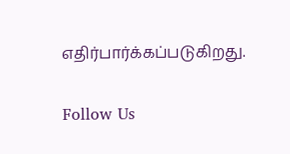எதிர்பார்க்கப்படுகிறது.

Follow Us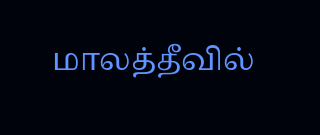மாலத்தீவில்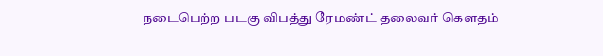நடைபெற்ற படகு விபத்து ரேமண்ட் தலைவர் கௌதம்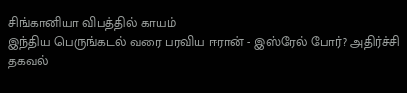சிங்கானியா விபத்தில் காயம்
இந்திய பெருங்கடல் வரை பரவிய ஈரான் - இஸ்ரேல் போர்? அதிர்ச்சி தகவல்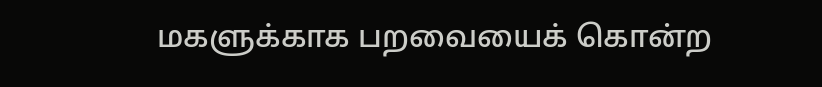மகளுக்காக பறவையைக் கொன்ற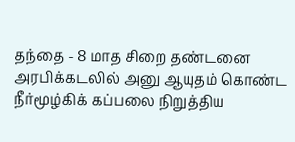தந்தை - 8 மாத சிறை தண்டனை
அரபிக்கடலில் அனு ஆயுதம் கொண்ட நீர்மூழ்கிக் கப்பலை நிறுத்திய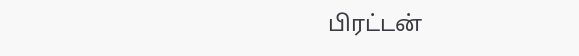பிரட்டன்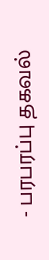- பரபரப்பு தகவல்